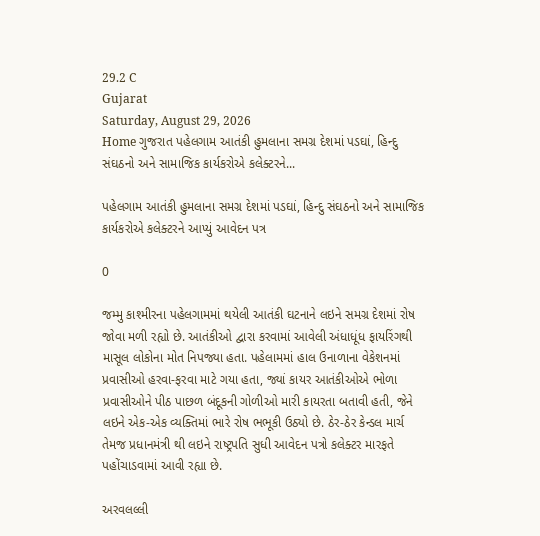29.2 C
Gujarat
Saturday, August 29, 2026
Home ગુજરાત પહેલગામ આતંકી હુમલાના સમગ્ર દેશમાં પડઘાં, હિન્દુ સંઘઠનો અને સામાજિક કાર્યકરોએ કલેક્ટરને...

પહેલગામ આતંકી હુમલાના સમગ્ર દેશમાં પડઘાં, હિન્દુ સંઘઠનો અને સામાજિક કાર્યકરોએ કલેક્ટરને આપ્યું આવેદન પત્ર

0

જમ્મુ કાશ્મીરના પહેલગામમાં થયેલી આતંકી ઘટનાને લઇને સમગ્ર દેશમાં રોષ જોવા મળી રહ્યો છે. આતંકીઓ દ્વારા કરવામાં આવેલી અંધાધૂંધ ફાયરિંગથી માસૂલ લોકોના મોત નિપજ્યા હતા. પહેલામમાં હાલ ઉનાળાના વેકેશનમાં પ્રવાસીઓ હરવા-ફરવા માટે ગયા હતા, જ્યાં કાયર આતંકીઓએ ભોળા પ્રવાસીઓને પીઠ પાછળ બંદૂકની ગોળીઓ મારી કાયરતા બતાવી હતી, જેને લઇને એક-એક વ્યક્તિમાં ભારે રોષ ભભૂકી ઉઠ્યો છે. ઠેર-ઠેર કેન્ડલ માર્ચ તેમજ પ્રધાનમંત્રી થી લઇને રાષ્ટ્રપતિ સુધી આવેદન પત્રો કલેક્ટર મારફતે પહોંચાડવામાં આવી રહ્યા છે.

અરવલલ્લી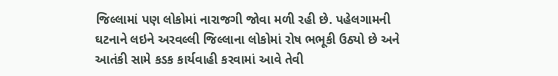જિલ્લામાં પણ લોકોમાં નારાજગી જોવા મળી રહી છે. પહેલગામની ઘટનાને લઇને અરવલ્લી જિલ્લાના લોકોમાં રોષ ભભૂકી ઉઠ્યો છે અને આતંકી સામે કડક કાર્યવાહી કરવામાં આવે તેવી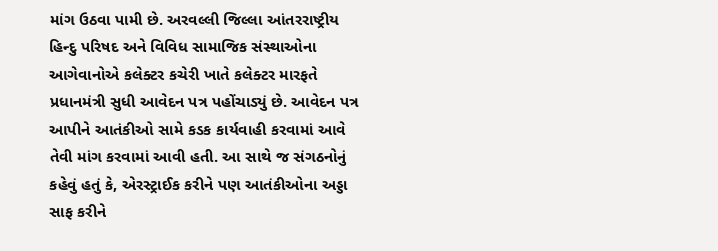માંગ ઉઠવા પામી છે. અરવલ્લી જિલ્લા આંતરરાષ્ટ્રીય હિન્દુ પરિષદ અને વિવિધ સામાજિક સંસ્થાઓના આગેવાનોએ કલેક્ટર કચેરી ખાતે કલેક્ટર મારફતે પ્રધાનમંત્રી સુધી આવેદન પત્ર પહોંચાડ્યું છે. આવેદન પત્ર આપીને આતંકીઓ સામે કડક કાર્યવાહી કરવામાં આવે તેવી માંગ કરવામાં આવી હતી. આ સાથે જ સંગઠનોનું કહેવું હતું કે, એરસ્ટ્રાઈક કરીને પણ આતંકીઓના અડ્ડા સાફ કરીને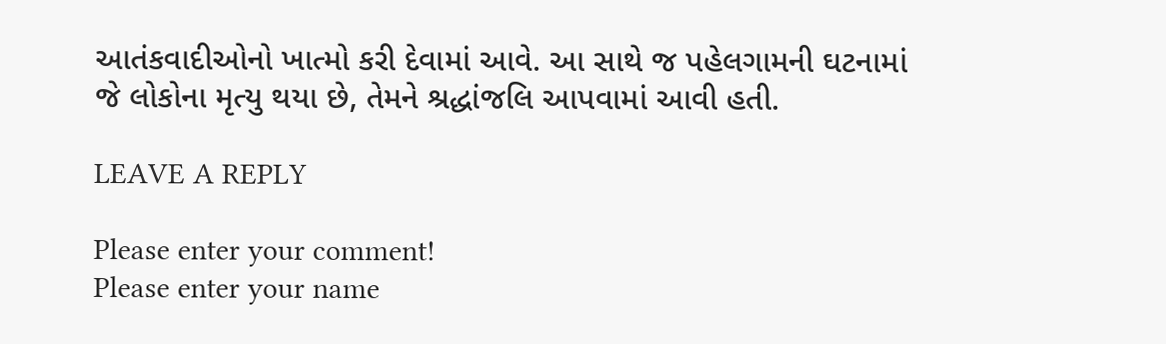આતંકવાદીઓનો ખાત્મો કરી દેવામાં આવે. આ સાથે જ પહેલગામની ઘટનામાં જે લોકોના મૃત્યુ થયા છે, તેમને શ્રદ્ધાંજલિ આપવામાં આવી હતી.

LEAVE A REPLY

Please enter your comment!
Please enter your name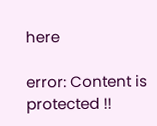here

error: Content is protected !!